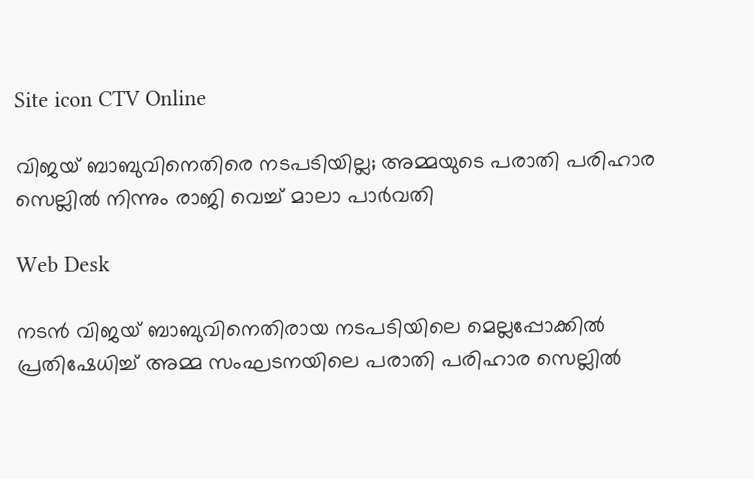Site icon CTV Online

വിജയ് ബാബുവിനെതിരെ നടപടിയില്ല; അമ്മയുടെ പരാതി പരിഹാര സെല്ലില്‍ നിന്നും രാജി വെച്ച് മാലാ പാര്‍വതി

Web Desk

നടന്‍ വിജയ് ബാബുവിനെതിരായ നടപടിയിലെ മെല്ലപ്പോക്കില്‍ പ്രതിഷേധിച്ച് അമ്മ സംഘടനയിലെ പരാതി പരിഹാര സെല്ലില്‍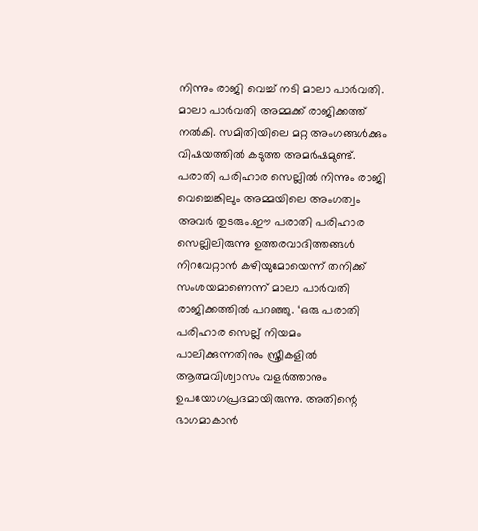നിന്നും രാജി വെച്ച് നടി മാലാ പാര്‍വതി. മാലാ പാര്‍വതി അമ്മക്ക് രാജിക്കത്ത് നല്‍കി. സമിതിയിലെ മറ്റ അംഗങ്ങള്‍ക്കും വിഷയത്തില്‍ കടുത്ത അമര്‍ഷമുണ്ട്. പരാതി പരിഹാര സെല്ലില്‍ നിന്നും രാജി വെച്ചെങ്കിലും അമ്മയിലെ അംഗത്വം അവര്‍ തുടരും.ഈ പരാതി പരിഹാര സെല്ലിലിരുന്നു ഉത്തരവാദിത്തങ്ങള്‍ നിറവേറ്റാന്‍ കഴിയുമോയെന്ന് തനിക്ക് സംശയമാണെന്ന് മാലാ പാര്‍വതി രാജിക്കത്തില്‍ പറഞ്ഞു. ‘ഒരു പരാതി പരിഹാര സെല്ല് നിയമം പാലിക്കുന്നതിനും സ്ത്രീകളില്‍ ആത്മവിശ്വാസം വളര്‍ത്താനും ഉപയോഗപ്രദമായിരുന്നു. അതിന്റെ ഭാഗമാകാന്‍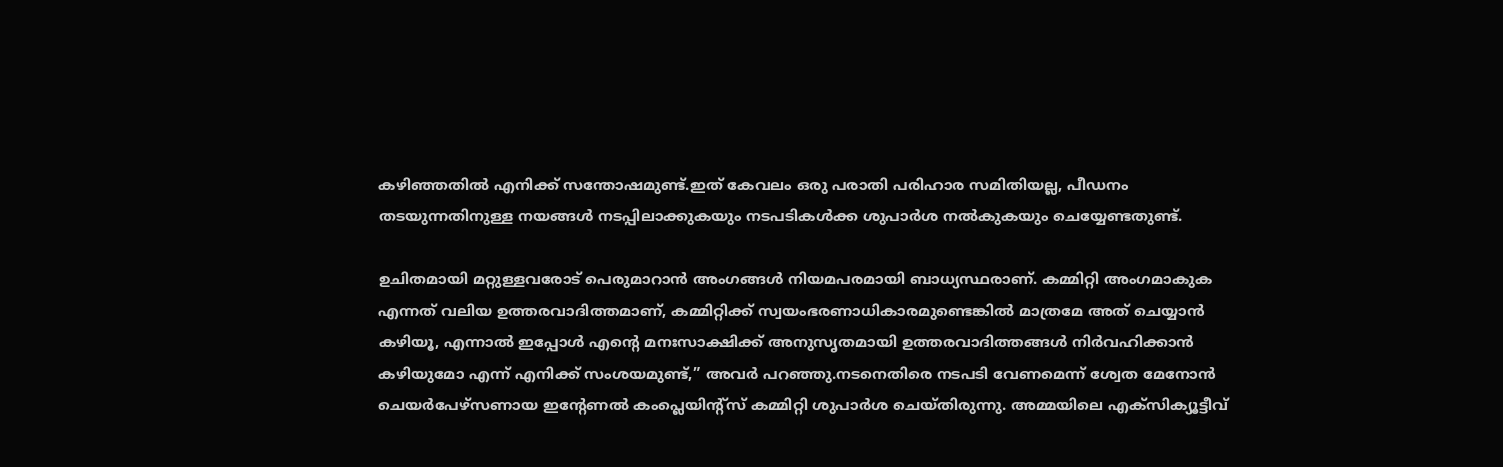കഴിഞ്ഞതില്‍ എനിക്ക് സന്തോഷമുണ്ട്.ഇത് കേവലം ഒരു പരാതി പരിഹാര സമിതിയല്ല, പീഡനം തടയുന്നതിനുള്ള നയങ്ങള്‍ നടപ്പിലാക്കുകയും നടപടികള്‍ക്ക ശുപാര്‍ശ നല്‍കുകയും ചെയ്യേണ്ടതുണ്ട്.

ഉചിതമായി മറ്റുള്ളവരോട് പെരുമാറാന്‍ അംഗങ്ങള്‍ നിയമപരമായി ബാധ്യസ്ഥരാണ്. കമ്മിറ്റി അംഗമാകുക എന്നത് വലിയ ഉത്തരവാദിത്തമാണ്, കമ്മിറ്റിക്ക് സ്വയംഭരണാധികാരമുണ്ടെങ്കില്‍ മാത്രമേ അത് ചെയ്യാന്‍ കഴിയൂ, എന്നാല്‍ ഇപ്പോള്‍ എന്റെ മനഃസാക്ഷിക്ക് അനുസൃതമായി ഉത്തരവാദിത്തങ്ങള്‍ നിര്‍വഹിക്കാന്‍ കഴിയുമോ എന്ന് എനിക്ക് സംശയമുണ്ട്,” അവര്‍ പറഞ്ഞു.നടനെതിരെ നടപടി വേണമെന്ന് ശ്വേത മേനോന്‍ ചെയര്‍പേഴ്‌സണായ ഇന്റേണല്‍ കംപ്ലെയിന്റ്‌സ് കമ്മിറ്റി ശുപാര്‍ശ ചെയ്തിരുന്നു. അമ്മയിലെ എക്‌സിക്യൂട്ടീവ്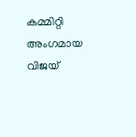കമ്മിറ്റി അംഗമായ വിജയ്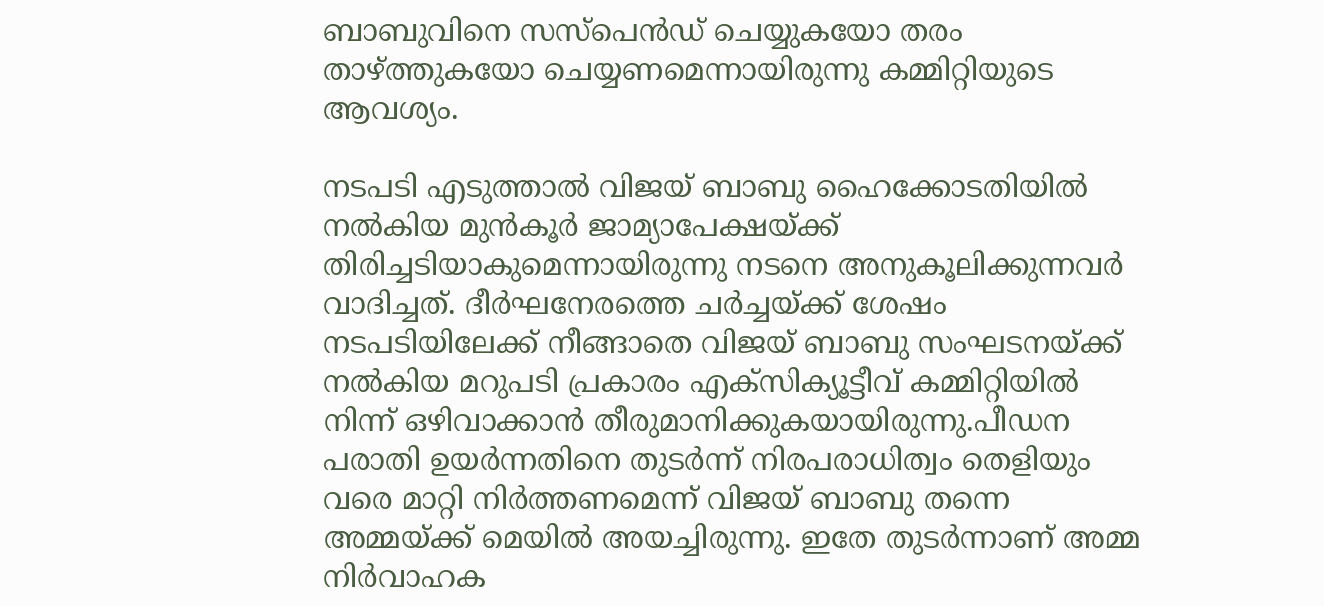ബാബുവിനെ സസ്‌പെന്‍ഡ് ചെയ്യുകയോ തരം താഴ്ത്തുകയോ ചെയ്യണമെന്നായിരുന്നു കമ്മിറ്റിയുടെ ആവശ്യം.

നടപടി എടുത്താല്‍ വിജയ് ബാബു ഹൈക്കോടതിയില്‍ നല്‍കിയ മുന്‍കൂര്‍ ജാമ്യാപേക്ഷയ്ക്ക് തിരിച്ചടിയാകുമെന്നായിരുന്നു നടനെ അനുകൂലിക്കുന്നവര്‍ വാദിച്ചത്. ദീര്‍ഘനേരത്തെ ചര്‍ച്ചയ്ക്ക് ശേഷം നടപടിയിലേക്ക് നീങ്ങാതെ വിജയ് ബാബു സംഘടനയ്ക്ക് നല്‍കിയ മറുപടി പ്രകാരം എക്‌സിക്യൂട്ടീവ് കമ്മിറ്റിയില്‍ നിന്ന് ഒഴിവാക്കാന്‍ തീരുമാനിക്കുകയായിരുന്നു.പീഡന പരാതി ഉയര്‍ന്നതിനെ തുടര്‍ന്ന് നിരപരാധിത്വം തെളിയും വരെ മാറ്റി നിര്‍ത്തണമെന്ന് വിജയ് ബാബു തന്നെ അമ്മയ്ക്ക് മെയില്‍ അയച്ചിരുന്നു. ഇതേ തുടര്‍ന്നാണ് അമ്മ നിര്‍വാഹക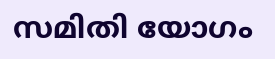സമിതി യോഗം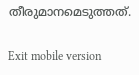തീരുമാനമെടുത്തത്.

Exit mobile version